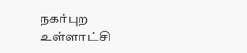நகர்புற உள்ளாட்சி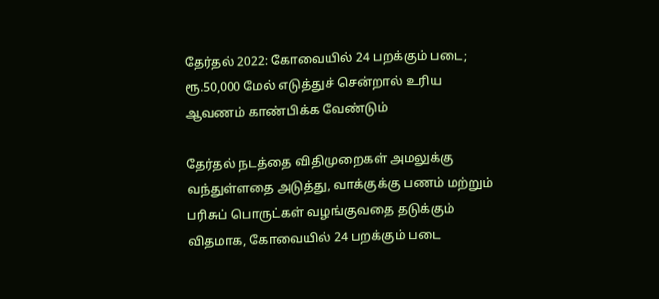தேர்தல் 2022: கோவையில் 24 பறக்கும் படை; ரூ.50,000 மேல் எடுத்துச் சென்றால் உரிய ஆவணம் காண்பிக்க வேண்டும்

தேர்தல் நடத்தை விதிமுறைகள் அமலுக்கு வந்துள்ளதை அடுத்து, வாக்குக்கு பணம் மற்றும் பரிசுப் பொருட்கள் வழங்குவதை தடுக்கும் விதமாக, கோவையில் 24 பறக்கும் படை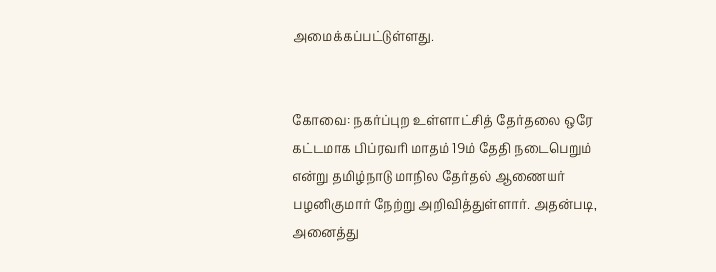அமைக்கப்பட்டுள்ளது.


கோவை: நகர்ப்புற உள்ளாட்சித் தேர்தலை ஒரே கட்டமாக பிப்ரவரி மாதம் 19ம் தேதி நடைபெறும் என்று தமிழ்நாடு மாநில தேர்தல் ஆணையர் பழனிகுமார் நேற்று அறிவித்துள்ளார். அதன்படி, அனைத்து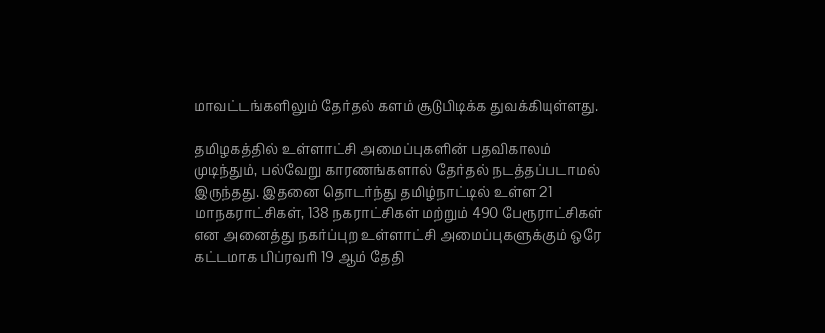மாவட்டங்களிலும் தேர்தல் களம் சூடுபிடிக்க துவக்கியுள்ளது.

தமிழகத்தில் உள்ளாட்சி அமைப்புகளின் பதவிகாலம் முடிந்தும், பல்வேறு காரணங்களால் தேர்தல் நடத்தப்படாமல் இருந்தது. இதனை தொடர்ந்து தமிழ்நாட்டில் உள்ள 21 மாநகராட்சிகள், 138 நகராட்சிகள் மற்றும் 490 பேரூராட்சிகள் என அனைத்து நகர்ப்புற உள்ளாட்சி அமைப்புகளுக்கும் ஒரே கட்டமாக பிப்ரவரி 19 ஆம் தேதி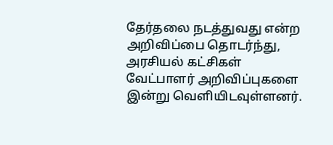தேர்தலை நடத்துவது என்ற அறிவிப்பை தொடர்ந்து, அரசியல் கட்சிகள் வேட்பாளர் அறிவிப்புகளை இன்று வெளியிடவுள்ளனர்.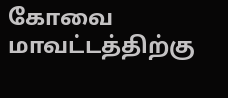கோவை மாவட்டத்திற்கு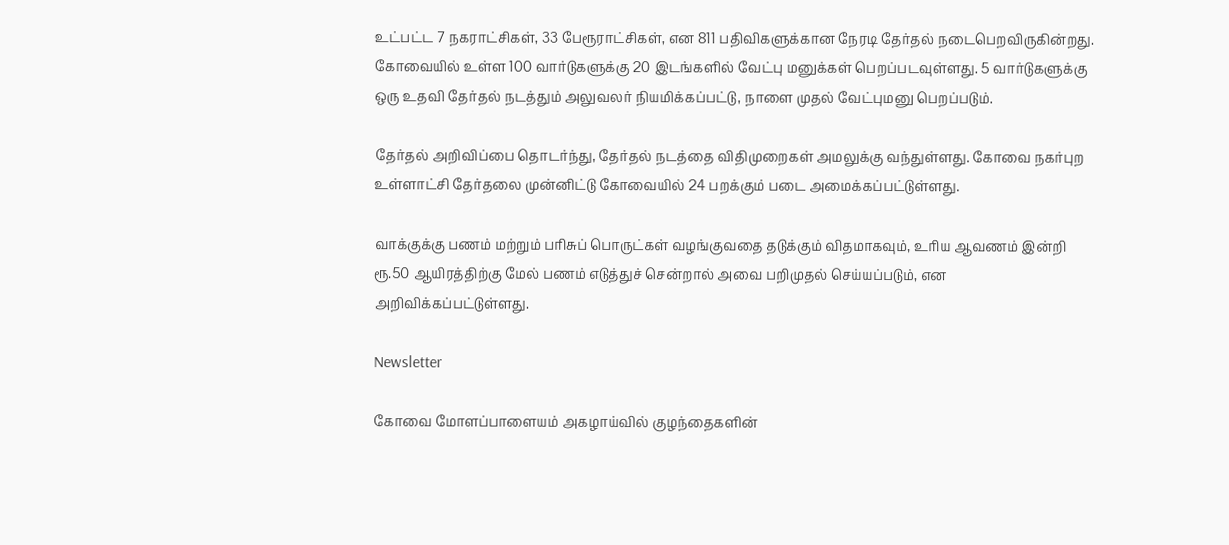உட்பட்ட 7 நகராட்சிகள், 33 பேரூராட்சிகள், என 811 பதிவிகளுக்கான நேரடி தேர்தல் நடைபெறவிருகின்றது. கோவையில் உள்ள 100 வார்டுகளுக்கு 20 இடங்களில் வேட்பு மனுக்கள் பெறப்படவுள்ளது. 5 வார்டுகளுக்கு ஒரு உதவி தேர்தல் நடத்தும் அலுவலர் நியமிக்கப்பட்டு, நாளை முதல் வேட்புமனு பெறப்படும்.

தேர்தல் அறிவிப்பை தொடர்ந்து, தேர்தல் நடத்தை விதிமுறைகள் அமலுக்கு வந்துள்ளது. கோவை நகர்புற உள்ளாட்சி தேர்தலை முன்னிட்டு கோவையில் 24 பறக்கும் படை அமைக்கப்பட்டுள்ளது.

வாக்குக்கு பணம் மற்றும் பரிசுப் பொருட்கள் வழங்குவதை தடுக்கும் விதமாகவும், உரிய ஆவணம் இன்றி ரூ.50 ஆயிரத்திற்கு மேல் பணம் எடுத்துச் சென்றால் அவை பறிமுதல் செய்யப்படும், என அறிவிக்கப்பட்டுள்ளது.

Newsletter

கோவை மோளப்பாளையம் அகழாய்வில் குழந்தைகளின்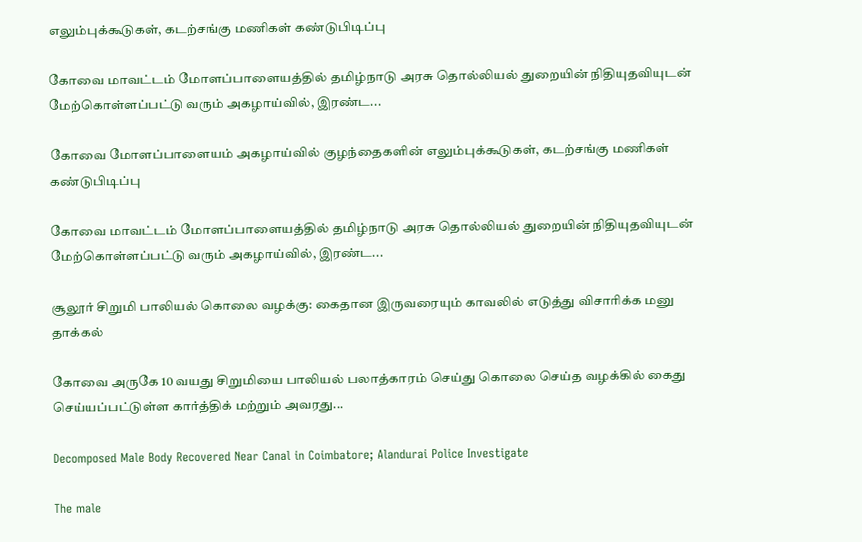எலும்புக்கூடுகள், கடற்சங்கு மணிகள் கண்டுபிடிப்பு

கோவை மாவட்டம் மோளப்பாளையத்தில் தமிழ்நாடு அரசு தொல்லியல் துறையின் நிதியுதவியுடன் மேற்கொள்ளப்பட்டு வரும் அகழாய்வில், இரண்ட...

கோவை மோளப்பாளையம் அகழாய்வில் குழந்தைகளின் எலும்புக்கூடுகள், கடற்சங்கு மணிகள் கண்டுபிடிப்பு

கோவை மாவட்டம் மோளப்பாளையத்தில் தமிழ்நாடு அரசு தொல்லியல் துறையின் நிதியுதவியுடன் மேற்கொள்ளப்பட்டு வரும் அகழாய்வில், இரண்ட...

சூலூர் சிறுமி பாலியல் கொலை வழக்கு: கைதான இருவரையும் காவலில் எடுத்து விசாரிக்க மனு தாக்கல்

கோவை அருகே 10 வயது சிறுமியை பாலியல் பலாத்காரம் செய்து கொலை செய்த வழக்கில் கைது செய்யப்பட்டுள்ள கார்த்திக் மற்றும் அவரது...

Decomposed Male Body Recovered Near Canal in Coimbatore; Alandurai Police Investigate

The male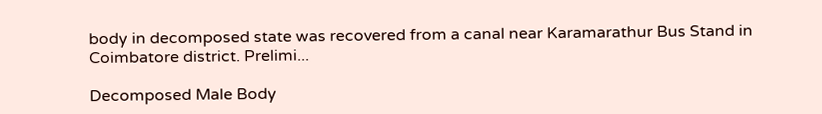body in decomposed state was recovered from a canal near Karamarathur Bus Stand in Coimbatore district. Prelimi...

Decomposed Male Body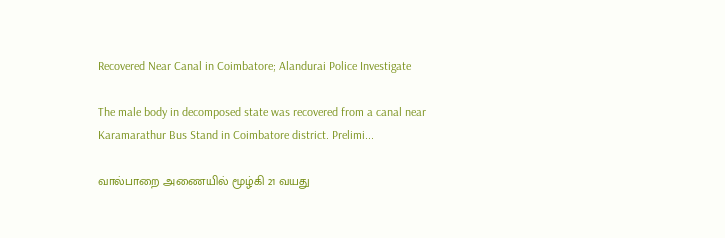Recovered Near Canal in Coimbatore; Alandurai Police Investigate

The male body in decomposed state was recovered from a canal near Karamarathur Bus Stand in Coimbatore district. Prelimi...

வால்பாறை அணையில் மூழ்கி 21 வயது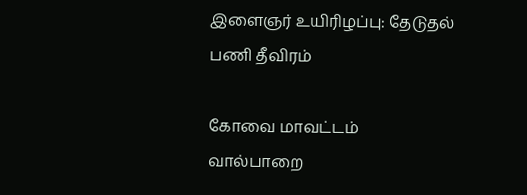இளைஞர் உயிரிழப்பு: தேடுதல் பணி தீவிரம்

கோவை மாவட்டம் வால்பாறை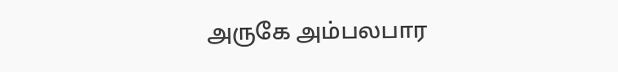அருகே அம்பலபார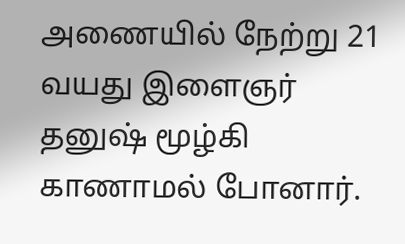அணையில் நேற்று 21 வயது இளைஞர் தனுஷ் மூழ்கி காணாமல் போனார்.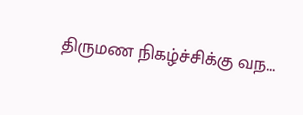திருமண நிகழ்ச்சிக்கு வந...